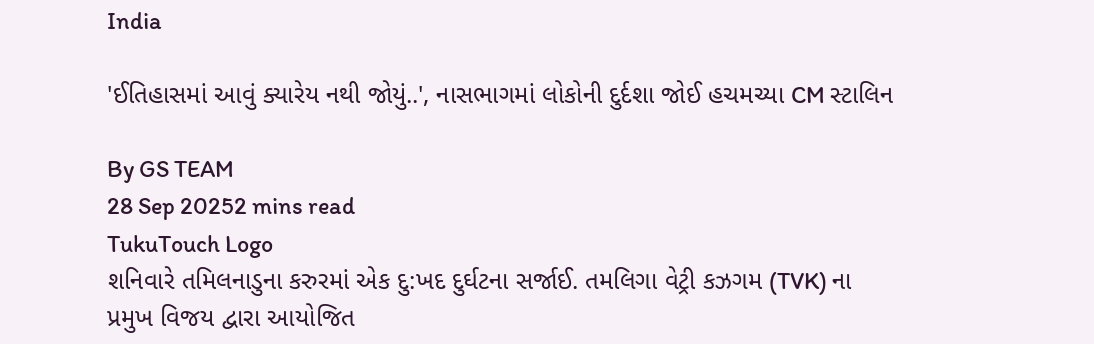India

'ઈતિહાસમાં આવું ક્યારેય નથી જોયું..', નાસભાગમાં લોકોની દુર્દશા જોઈ હચમચ્યા CM સ્ટાલિન

By GS TEAM
28 Sep 20252 mins read
TukuTouch Logo
શનિવારે તમિલનાડુના કરુરમાં એક દુ:ખદ દુર્ઘટના સર્જાઈ. તમલિગા વેટ્રી કઝગમ (TVK) ના પ્રમુખ વિજય દ્વારા આયોજિત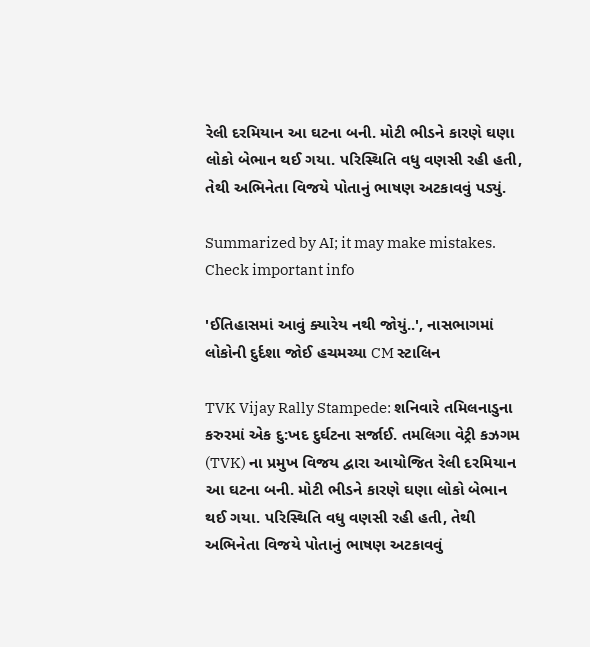રેલી દરમિયાન આ ઘટના બની. મોટી ભીડને કારણે ઘણા લોકો બેભાન થઈ ગયા. પરિસ્થિતિ વધુ વણસી રહી હતી, તેથી અભિનેતા વિજયે પોતાનું ભાષણ અટકાવવું પડ્યું.

Summarized by AI; it may make mistakes. Check important info

'ઈતિહાસમાં આવું ક્યારેય નથી જોયું..', નાસભાગમાં લોકોની દુર્દશા જોઈ હચમચ્યા CM સ્ટાલિન

TVK Vijay Rally Stampede: શનિવારે તમિલનાડુના કરુરમાં એક દુ:ખદ દુર્ઘટના સર્જાઈ. તમલિગા વેટ્રી કઝગમ (TVK) ના પ્રમુખ વિજય દ્વારા આયોજિત રેલી દરમિયાન આ ઘટના બની. મોટી ભીડને કારણે ઘણા લોકો બેભાન થઈ ગયા. પરિસ્થિતિ વધુ વણસી રહી હતી, તેથી અભિનેતા વિજયે પોતાનું ભાષણ અટકાવવું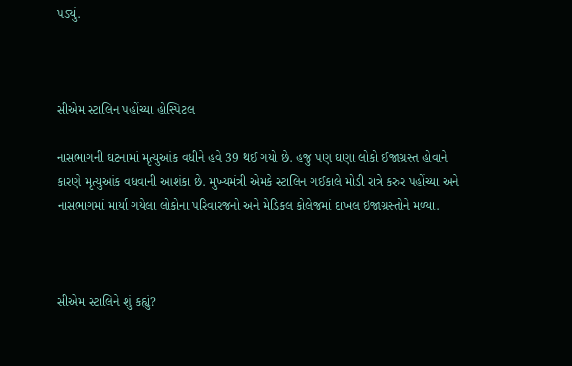પડ્યું.



સીએમ સ્ટાલિન પહોંચ્યા હોસ્પિટલ

નાસભાગની ઘટનામાં મૃત્યુઆંક વધીને હવે 39 થઈ ગયો છે. હજુ પણ ઘણા લોકો ઈજાગ્રસ્ત હોવાને કારણે મૃત્યુઆંક વધવાની આશંકા છે. મુખ્યમંત્રી એમકે સ્ટાલિન ગઈકાલે મોડી રાત્રે કરુર પહોંચ્યા અને નાસભાગમાં માર્યા ગયેલા લોકોના પરિવારજનો અને મેડિકલ કોલેજમાં દાખલ ઇજાગ્રસ્તોને મળ્યા.



સીએમ સ્ટાલિને શું કહ્યું?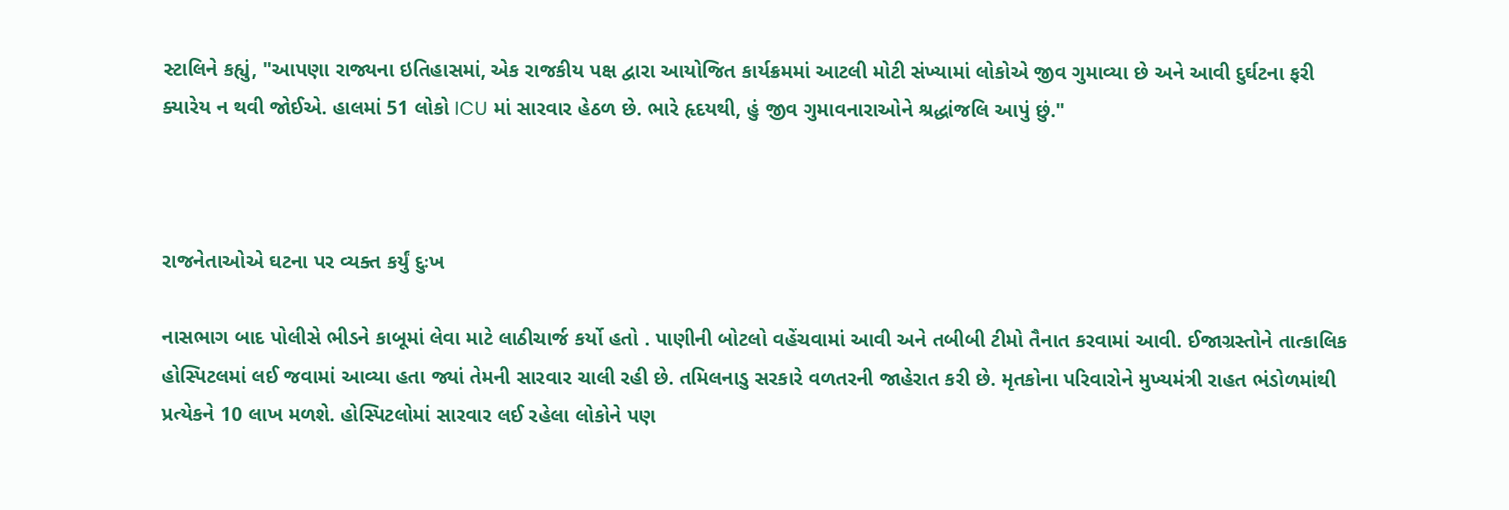સ્ટાલિને કહ્યું, "આપણા રાજ્યના ઇતિહાસમાં, એક રાજકીય પક્ષ દ્વારા આયોજિત કાર્યક્રમમાં આટલી મોટી સંખ્યામાં લોકોએ જીવ ગુમાવ્યા છે અને આવી દુર્ઘટના ફરી ક્યારેય ન થવી જોઈએ. હાલમાં 51 લોકો ICU માં સારવાર હેઠળ છે. ભારે હૃદયથી, હું જીવ ગુમાવનારાઓને શ્રદ્ધાંજલિ આપું છું."



રાજનેતાઓએ ઘટના પર વ્યક્ત કર્યું દુઃખ

નાસભાગ બાદ પોલીસે ભીડને કાબૂમાં લેવા માટે લાઠીચાર્જ કર્યો હતો . પાણીની બોટલો વહેંચવામાં આવી અને તબીબી ટીમો તૈનાત કરવામાં આવી. ઈજાગ્રસ્તોને તાત્કાલિક હોસ્પિટલમાં લઈ જવામાં આવ્યા હતા જ્યાં તેમની સારવાર ચાલી રહી છે. તમિલનાડુ સરકારે વળતરની જાહેરાત કરી છે. મૃતકોના પરિવારોને મુખ્યમંત્રી રાહત ભંડોળમાંથી પ્રત્યેકને 10 લાખ મળશે. હોસ્પિટલોમાં સારવાર લઈ રહેલા લોકોને પણ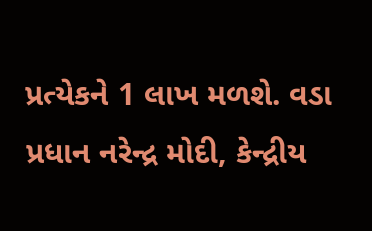પ્રત્યેકને 1 લાખ મળશે. વડા પ્રધાન નરેન્દ્ર મોદી, કેન્દ્રીય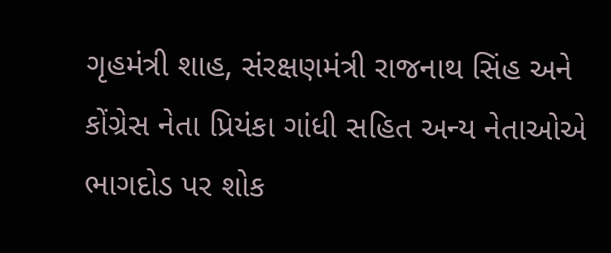ગૃહમંત્રી શાહ, સંરક્ષણમંત્રી રાજનાથ સિંહ અને કોંગ્રેસ નેતા પ્રિયંકા ગાંધી સહિત અન્ય નેતાઓએ ભાગદોડ પર શોક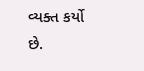વ્યક્ત કર્યો છે.